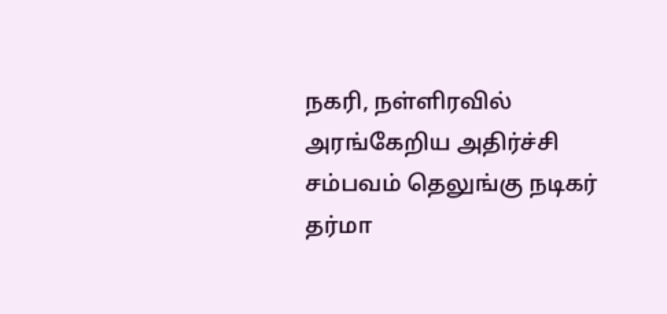நகரி, நள்ளிரவில் அரங்கேறிய அதிர்ச்சி சம்பவம் தெலுங்கு நடிகர் தர்மா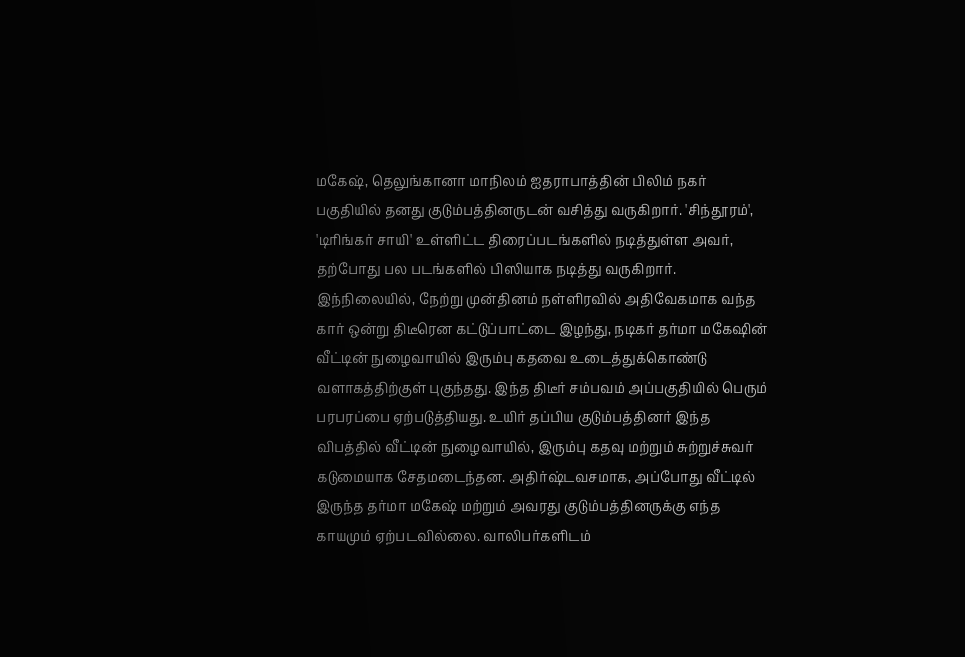மகேஷ், தெலுங்கானா மாநிலம் ஐதராபாத்தின் பிலிம் நகர் பகுதியில் தனது குடும்பத்தினருடன் வசித்து வருகிறார். 'சிந்தூரம்', 'டிரிங்கர் சாயி' உள்ளிட்ட திரைப்படங்களில் நடித்துள்ள அவர், தற்போது பல படங்களில் பிஸியாக நடித்து வருகிறார். இந்நிலையில், நேற்று முன்தினம் நள்ளிரவில் அதிவேகமாக வந்த கார் ஒன்று திடீரென கட்டுப்பாட்டை இழந்து, நடிகர் தர்மா மகேஷின் வீட்டின் நுழைவாயில் இரும்பு கதவை உடைத்துக்கொண்டு வளாகத்திற்குள் புகுந்தது. இந்த திடீர் சம்பவம் அப்பகுதியில் பெரும் பரபரப்பை ஏற்படுத்தியது. உயிர் தப்பிய குடும்பத்தினர் இந்த விபத்தில் வீட்டின் நுழைவாயில், இரும்பு கதவு மற்றும் சுற்றுச்சுவர் கடுமையாக சேதமடைந்தன. அதிர்ஷ்டவசமாக, அப்போது வீட்டில் இருந்த தர்மா மகேஷ் மற்றும் அவரது குடும்பத்தினருக்கு எந்த காயமும் ஏற்படவில்லை. வாலிபர்களிடம்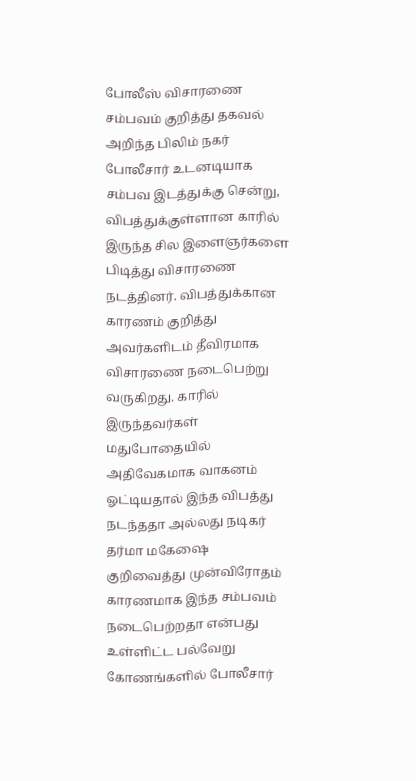போலீஸ் விசாரணை சம்பவம் குறித்து தகவல் அறிந்த பிலிம் நகர் போலீசார் உடனடியாக சம்பவ இடத்துக்கு சென்று, விபத்துக்குள்ளான காரில் இருந்த சில இளைஞர்களை பிடித்து விசாரணை நடத்தினர். விபத்துக்கான காரணம் குறித்து அவர்களிடம் தீவிரமாக விசாரணை நடைபெற்று வருகிறது. காரில் இருந்தவர்கள் மதுபோதையில் அதிவேகமாக வாகனம் ஓட்டியதால் இந்த விபத்து நடந்ததா அல்லது நடிகர் தர்மா மகேஷை குறிவைத்து முன்விரோதம் காரணமாக இந்த சம்பவம் நடைபெற்றதா என்பது உள்ளிட்ட பல்வேறு கோணங்களில் போலீசார்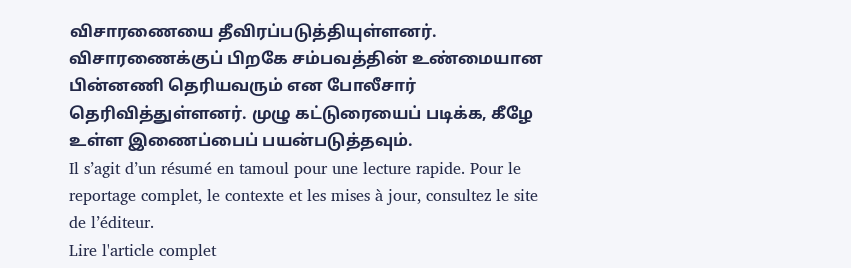விசாரணையை தீவிரப்படுத்தியுள்ளனர். விசாரணைக்குப் பிறகே சம்பவத்தின் உண்மையான பின்னணி தெரியவரும் என போலீசார் தெரிவித்துள்ளனர். முழு கட்டுரையைப் படிக்க, கீழே உள்ள இணைப்பைப் பயன்படுத்தவும்.
Il s’agit d’un résumé en tamoul pour une lecture rapide. Pour le reportage complet, le contexte et les mises à jour, consultez le site de l’éditeur.
Lire l'article complet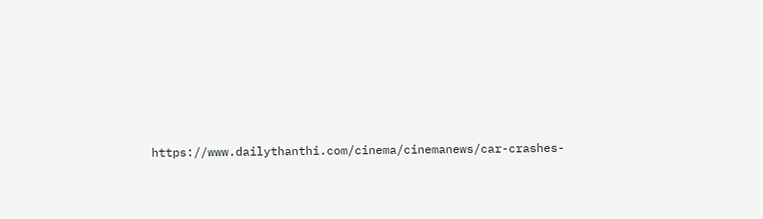https://www.dailythanthi.com/cinema/cinemanews/car-crashes-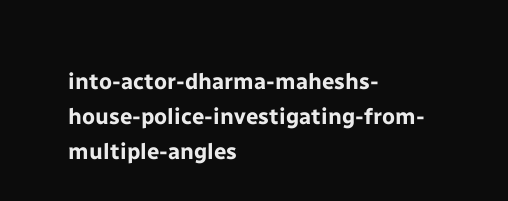into-actor-dharma-maheshs-house-police-investigating-from-multiple-angles